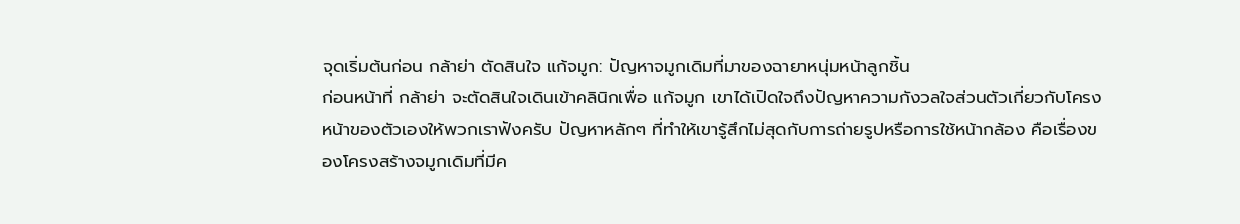จุดเริ่มต้นก่อน กล้าย่า ตัดสินใจ แก้จมูก: ปัญหาจมูกเดิมที่มาของฉายาหนุ่มหน้าลูกชิ้น
ก่อนหน้าที่ กล้าย่า จะตัดสินใจเดินเข้าคลินิกเพื่อ แก้จมูก เขาได้เปิดใจถึงปัญหาความกังวลใจส่วนตัวเกี่ยวกับโครงหน้าของตัวเองให้พวกเราฟังครับ ปัญหาหลักๆ ที่ทำให้เขารู้สึกไม่สุดกับการถ่ายรูปหรือการใช้หน้ากล้อง คือเรื่องของโครงสร้างจมูกเดิมที่มีค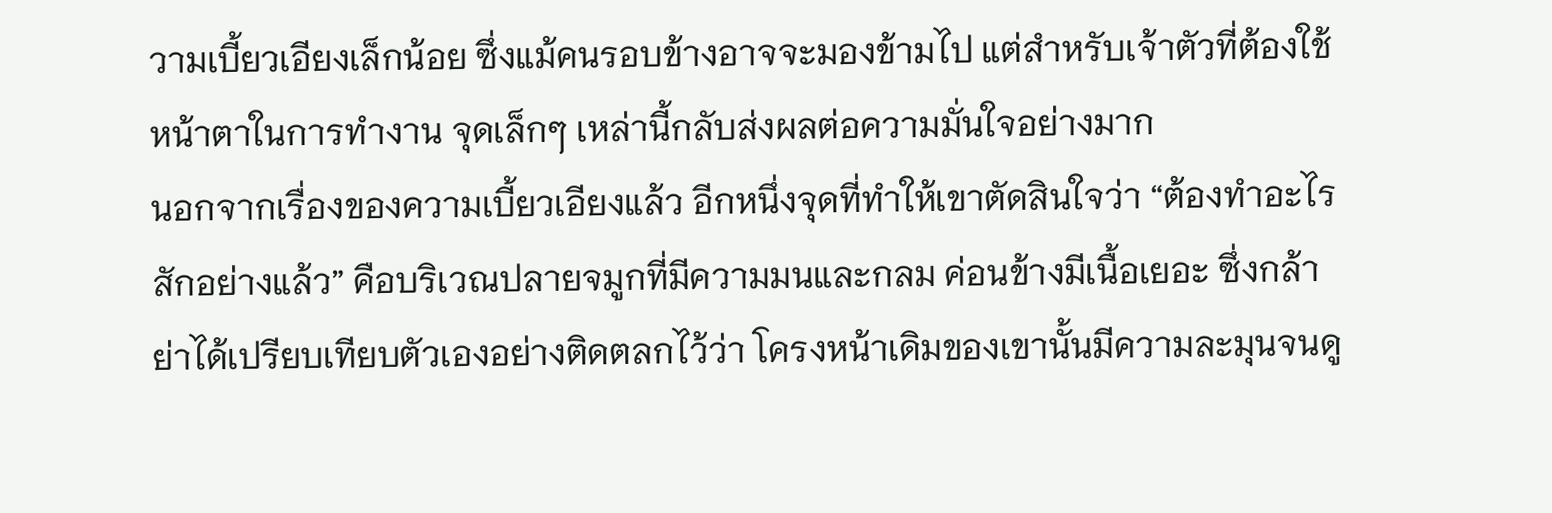วามเบี้ยวเอียงเล็กน้อย ซึ่งแม้คนรอบข้างอาจจะมองข้ามไป แต่สำหรับเจ้าตัวที่ต้องใช้หน้าตาในการทำงาน จุดเล็กๆ เหล่านี้กลับส่งผลต่อความมั่นใจอย่างมาก
นอกจากเรื่องของความเบี้ยวเอียงแล้ว อีกหนึ่งจุดที่ทำให้เขาตัดสินใจว่า “ต้องทำอะไรสักอย่างแล้ว” คือบริเวณปลายจมูกที่มีความมนและกลม ค่อนข้างมีเนื้อเยอะ ซึ่งกล้าย่าได้เปรียบเทียบตัวเองอย่างติดตลกไว้ว่า โครงหน้าเดิมของเขานั้นมีความละมุนจนดู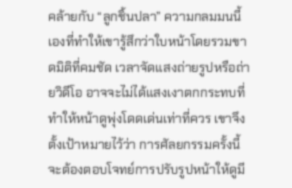คล้ายกับ “ลูกชิ้นปลา” ความกลมมนนี้เองที่ทำให้เขารู้สึกว่าใบหน้าโดยรวมขาดมิติที่คมชัด เวลาจัดแสงถ่ายรูปหรือถ่ายวิดีโอ อาจจะไม่ได้แสงเงาตกกระทบที่ทำให้หน้าดูพุ่งโดดเด่นเท่าที่ควร เขาจึงตั้งเป้าหมายไว้ว่า การศัลยกรรมครั้งนี้จะต้องตอบโจทย์การปรับรูปหน้าให้ดูมี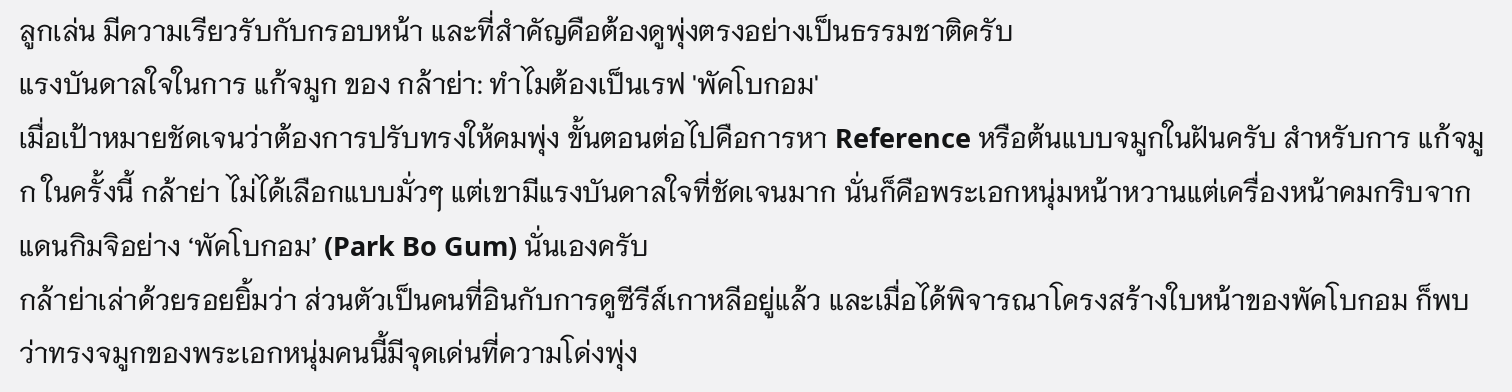ลูกเล่น มีความเรียวรับกับกรอบหน้า และที่สำคัญคือต้องดูพุ่งตรงอย่างเป็นธรรมชาติครับ
แรงบันดาลใจในการ แก้จมูก ของ กล้าย่า: ทำไมต้องเป็นเรฟ 'พัคโบกอม'
เมื่อเป้าหมายชัดเจนว่าต้องการปรับทรงให้คมพุ่ง ขั้นตอนต่อไปคือการหา Reference หรือต้นแบบจมูกในฝันครับ สำหรับการ แก้จมูก ในครั้งนี้ กล้าย่า ไม่ได้เลือกแบบมั่วๆ แต่เขามีแรงบันดาลใจที่ชัดเจนมาก นั่นก็คือพระเอกหนุ่มหน้าหวานแต่เครื่องหน้าคมกริบจากแดนกิมจิอย่าง ‘พัคโบกอม’ (Park Bo Gum) นั่นเองครับ
กล้าย่าเล่าด้วยรอยยิ้มว่า ส่วนตัวเป็นคนที่อินกับการดูซีรีส์เกาหลีอยู่แล้ว และเมื่อได้พิจารณาโครงสร้างใบหน้าของพัคโบกอม ก็พบว่าทรงจมูกของพระเอกหนุ่มคนนี้มีจุดเด่นที่ความโด่งพุ่ง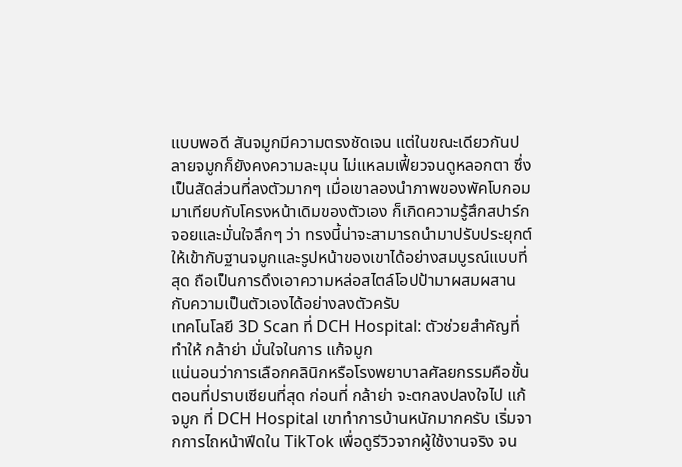แบบพอดี สันจมูกมีความตรงชัดเจน แต่ในขณะเดียวกันปลายจมูกก็ยังคงความละมุน ไม่แหลมเฟี้ยวจนดูหลอกตา ซึ่งเป็นสัดส่วนที่ลงตัวมากๆ เมื่อเขาลองนำภาพของพัคโบกอมมาเทียบกับโครงหน้าเดิมของตัวเอง ก็เกิดความรู้สึกสปาร์กจอยและมั่นใจลึกๆ ว่า ทรงนี้น่าจะสามารถนำมาปรับประยุกต์ให้เข้ากับฐานจมูกและรูปหน้าของเขาได้อย่างสมบูรณ์แบบที่สุด ถือเป็นการดึงเอาความหล่อสไตล์โอปป้ามาผสมผสานกับความเป็นตัวเองได้อย่างลงตัวครับ
เทคโนโลยี 3D Scan ที่ DCH Hospital: ตัวช่วยสำคัญที่ทำให้ กล้าย่า มั่นใจในการ แก้จมูก
แน่นอนว่าการเลือกคลินิกหรือโรงพยาบาลศัลยกรรมคือขั้นตอนที่ปราบเซียนที่สุด ก่อนที่ กล้าย่า จะตกลงปลงใจไป แก้จมูก ที่ DCH Hospital เขาทำการบ้านหนักมากครับ เริ่มจากการไถหน้าฟีดใน TikTok เพื่อดูรีวิวจากผู้ใช้งานจริง จน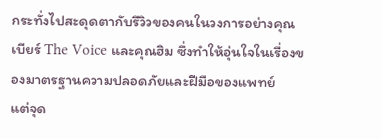กระทั่งไปสะดุดตากับรีวิวของคนในวงการอย่างคุณเบียร์ The Voice และคุณฮิม ซึ่งทำให้อุ่นใจในเรื่องของมาตรฐานความปลอดภัยและฝีมือของแพทย์
แต่จุด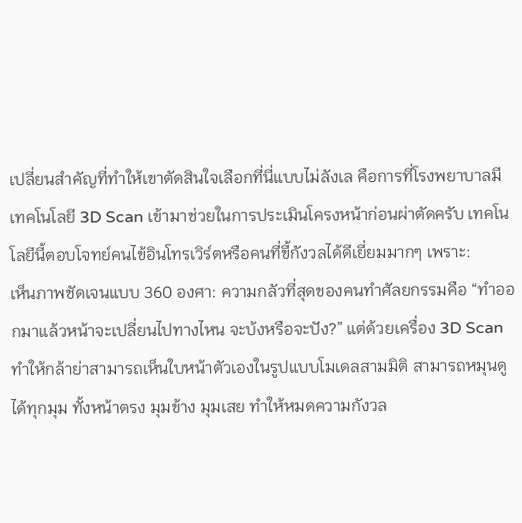เปลี่ยนสำคัญที่ทำให้เขาตัดสินใจเลือกที่นี่แบบไม่ลังเล คือการที่โรงพยาบาลมีเทคโนโลยี 3D Scan เข้ามาช่วยในการประเมินโครงหน้าก่อนผ่าตัดครับ เทคโนโลยีนี้ตอบโจทย์คนไข้อินโทรเวิร์ตหรือคนที่ขี้กังวลได้ดีเยี่ยมมากๆ เพราะ:
เห็นภาพชัดเจนแบบ 360 องศา: ความกลัวที่สุดของคนทำศัลยกรรมคือ “ทำออกมาแล้วหน้าจะเปลี่ยนไปทางไหน จะบ้งหรือจะปัง?” แต่ด้วยเครื่อง 3D Scan ทำให้กล้าย่าสามารถเห็นใบหน้าตัวเองในรูปแบบโมเดลสามมิติ สามารถหมุนดูได้ทุกมุม ทั้งหน้าตรง มุมข้าง มุมเสย ทำให้หมดความกังวล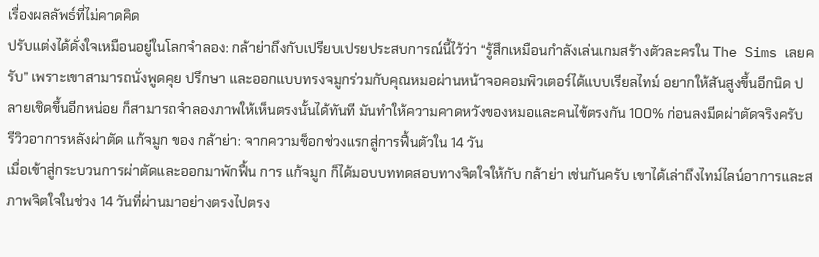เรื่องผลลัพธ์ที่ไม่คาดคิด
ปรับแต่งได้ดั่งใจเหมือนอยู่ในโลกจำลอง: กล้าย่าถึงกับเปรียบเปรยประสบการณ์นี้ไว้ว่า “รู้สึกเหมือนกำลังเล่นเกมสร้างตัวละครใน The Sims เลยครับ” เพราะเขาสามารถนั่งพูดคุย ปรึกษา และออกแบบทรงจมูกร่วมกับคุณหมอผ่านหน้าจอคอมพิวเตอร์ได้แบบเรียลไทม์ อยากให้สันสูงขึ้นอีกนิด ปลายเชิดขึ้นอีกหน่อย ก็สามารถจำลองภาพให้เห็นตรงนั้นได้ทันที มันทำให้ความคาดหวังของหมอและคนไข้ตรงกัน 100% ก่อนลงมีดผ่าตัดจริงครับ
รีวิวอาการหลังผ่าตัด แก้จมูก ของ กล้าย่า: จากความช็อกช่วงแรกสู่การฟื้นตัวใน 14 วัน
เมื่อเข้าสู่กระบวนการผ่าตัดและออกมาพักฟื้น การ แก้จมูก ก็ได้มอบบททดสอบทางจิตใจให้กับ กล้าย่า เช่นกันครับ เขาได้เล่าถึงไทม์ไลน์อาการและสภาพจิตใจในช่วง 14 วันที่ผ่านมาอย่างตรงไปตรง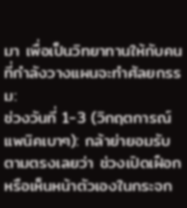มา เพื่อเป็นวิทยาทานให้กับคนที่กำลังวางแผนจะทำศัลยกรรม:
ช่วงวันที่ 1-3 (วิกฤตการณ์แพนิคเบาๆ): กล้าย่ายอมรับตามตรงเลยว่า ช่วงเปิดเฝือกหรือเห็นหน้าตัวเองในกระจก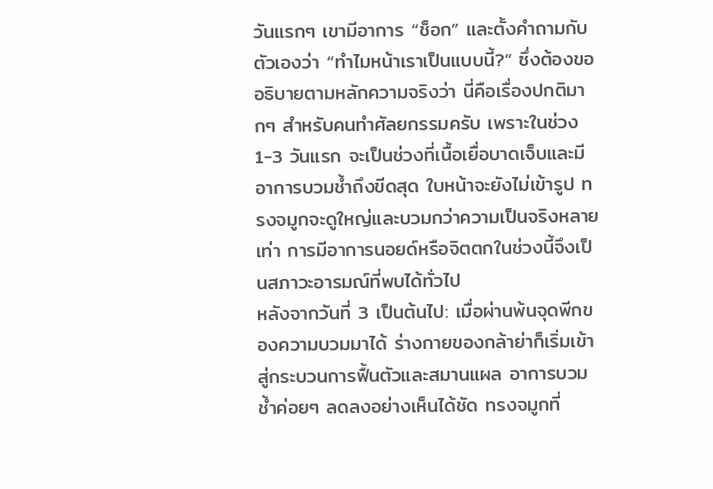วันแรกๆ เขามีอาการ “ช็อก” และตั้งคำถามกับตัวเองว่า “ทำไมหน้าเราเป็นแบบนี้?” ซึ่งต้องขออธิบายตามหลักความจริงว่า นี่คือเรื่องปกติมากๆ สำหรับคนทำศัลยกรรมครับ เพราะในช่วง 1-3 วันแรก จะเป็นช่วงที่เนื้อเยื่อบาดเจ็บและมีอาการบวมช้ำถึงขีดสุด ใบหน้าจะยังไม่เข้ารูป ทรงจมูกจะดูใหญ่และบวมกว่าความเป็นจริงหลายเท่า การมีอาการนอยด์หรือจิตตกในช่วงนี้จึงเป็นสภาวะอารมณ์ที่พบได้ทั่วไป
หลังจากวันที่ 3 เป็นต้นไป: เมื่อผ่านพ้นจุดพีกของความบวมมาได้ ร่างกายของกล้าย่าก็เริ่มเข้าสู่กระบวนการฟื้นตัวและสมานแผล อาการบวมช้ำค่อยๆ ลดลงอย่างเห็นได้ชัด ทรงจมูกที่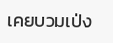เคยบวมเป่ง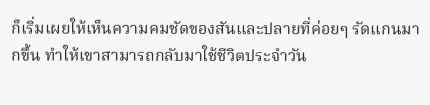ก็เริ่มเผยให้เห็นความคมชัดของสันและปลายที่ค่อยๆ รัดแกนมากขึ้น ทำให้เขาสามารถกลับมาใช้ชีวิตประจำวัน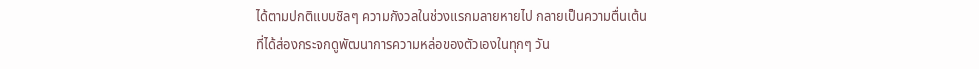ได้ตามปกติแบบชิลๆ ความกังวลในช่วงแรกมลายหายไป กลายเป็นความตื่นเต้นที่ได้ส่องกระจกดูพัฒนาการความหล่อของตัวเองในทุกๆ วัน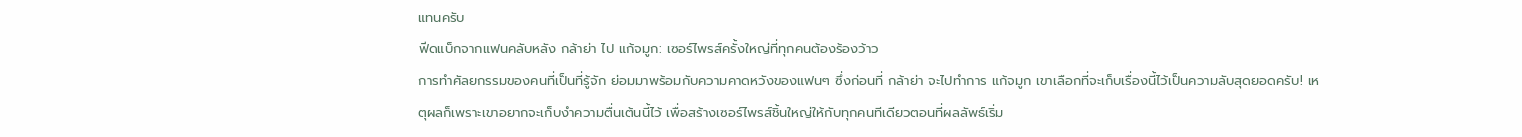แทนครับ
ฟีดแบ็กจากแฟนคลับหลัง กล้าย่า ไป แก้จมูก: เซอร์ไพรส์ครั้งใหญ่ที่ทุกคนต้องร้องว้าว
การทำศัลยกรรมของคนที่เป็นที่รู้จัก ย่อมมาพร้อมกับความคาดหวังของแฟนๆ ซึ่งก่อนที่ กล้าย่า จะไปทำการ แก้จมูก เขาเลือกที่จะเก็บเรื่องนี้ไว้เป็นความลับสุดยอดครับ! เหตุผลก็เพราะเขาอยากจะเก็บงำความตื่นเต้นนี้ไว้ เพื่อสร้างเซอร์ไพรส์ชิ้นใหญ่ให้กับทุกคนทีเดียวตอนที่ผลลัพธ์เริ่ม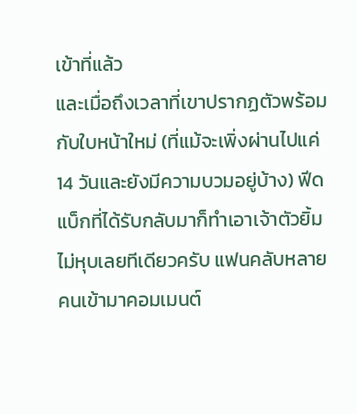เข้าที่แล้ว
และเมื่อถึงเวลาที่เขาปรากฏตัวพร้อมกับใบหน้าใหม่ (ที่แม้จะเพิ่งผ่านไปแค่ 14 วันและยังมีความบวมอยู่บ้าง) ฟีดแบ็กที่ได้รับกลับมาก็ทำเอาเจ้าตัวยิ้มไม่หุบเลยทีเดียวครับ แฟนคลับหลายคนเข้ามาคอมเมนต์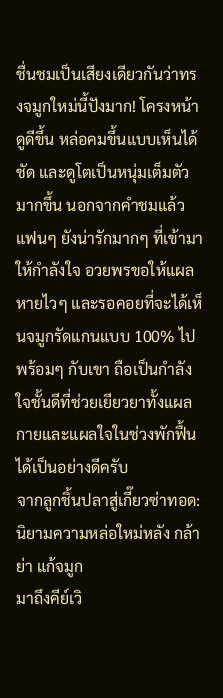ชื่นชมเป็นเสียงเดียวกันว่าทรงจมูกใหม่นี้ปังมาก! โครงหน้าดูดีขึ้น หล่อคมขึ้นแบบเห็นได้ชัด และดูโตเป็นหนุ่มเต็มตัวมากขึ้น นอกจากคำชมแล้ว แฟนๆ ยังน่ารักมากๆ ที่เข้ามาให้กำลังใจ อวยพรขอให้แผลหายไวๆ และรอคอยที่จะได้เห็นจมูกรัดแกนแบบ 100% ไปพร้อมๆ กับเขา ถือเป็นกำลังใจชั้นดีที่ช่วยเยียวยาทั้งแผลกายและแผลใจในช่วงพักฟื้นได้เป็นอย่างดีครับ
จากลูกชิ้นปลาสู่เกี๊ยวซ่าทอด: นิยามความหล่อใหม่หลัง กล้าย่า แก้จมูก
มาถึงคีย์เวิ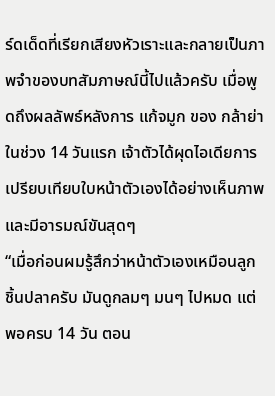ร์ดเด็ดที่เรียกเสียงหัวเราะและกลายเป็นภาพจำของบทสัมภาษณ์นี้ไปแล้วครับ เมื่อพูดถึงผลลัพธ์หลังการ แก้จมูก ของ กล้าย่า ในช่วง 14 วันแรก เจ้าตัวได้ผุดไอเดียการเปรียบเทียบใบหน้าตัวเองได้อย่างเห็นภาพและมีอารมณ์ขันสุดๆ
“เมื่อก่อนผมรู้สึกว่าหน้าตัวเองเหมือนลูกชิ้นปลาครับ มันดูกลมๆ มนๆ ไปหมด แต่พอครบ 14 วัน ตอน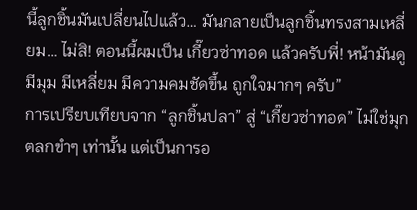นี้ลูกชิ้นมันเปลี่ยนไปแล้ว… มันกลายเป็นลูกชิ้นทรงสามเหลี่ยม… ไม่สิ! ตอนนี้ผมเป็น เกี๊ยวซ่าทอด แล้วครับพี่! หน้ามันดูมีมุม มีเหลี่ยม มีความคมชัดขึ้น ถูกใจมากๆ ครับ”
การเปรียบเทียบจาก “ลูกชิ้นปลา” สู่ “เกี๊ยวซ่าทอด” ไม่ใช่มุกตลกขำๆ เท่านั้น แต่เป็นการอ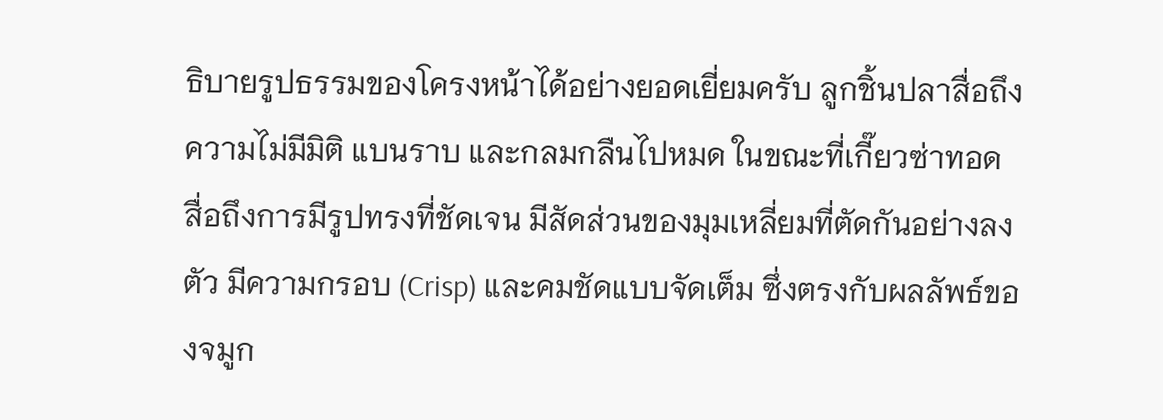ธิบายรูปธรรมของโครงหน้าได้อย่างยอดเยี่ยมครับ ลูกชิ้นปลาสื่อถึงความไม่มีมิติ แบนราบ และกลมกลืนไปหมด ในขณะที่เกี๊ยวซ่าทอด สื่อถึงการมีรูปทรงที่ชัดเจน มีสัดส่วนของมุมเหลี่ยมที่ตัดกันอย่างลงตัว มีความกรอบ (Crisp) และคมชัดแบบจัดเต็ม ซึ่งตรงกับผลลัพธ์ของจมูก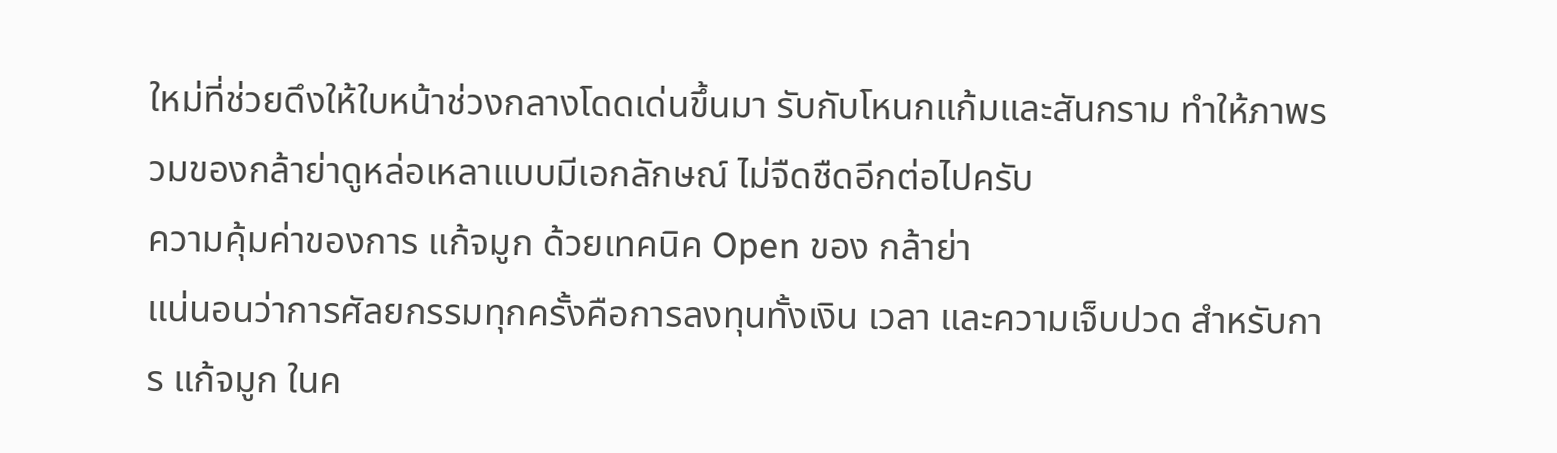ใหม่ที่ช่วยดึงให้ใบหน้าช่วงกลางโดดเด่นขึ้นมา รับกับโหนกแก้มและสันกราม ทำให้ภาพรวมของกล้าย่าดูหล่อเหลาแบบมีเอกลักษณ์ ไม่จืดชืดอีกต่อไปครับ
ความคุ้มค่าของการ แก้จมูก ด้วยเทคนิค Open ของ กล้าย่า
แน่นอนว่าการศัลยกรรมทุกครั้งคือการลงทุนทั้งเงิน เวลา และความเจ็บปวด สำหรับการ แก้จมูก ในค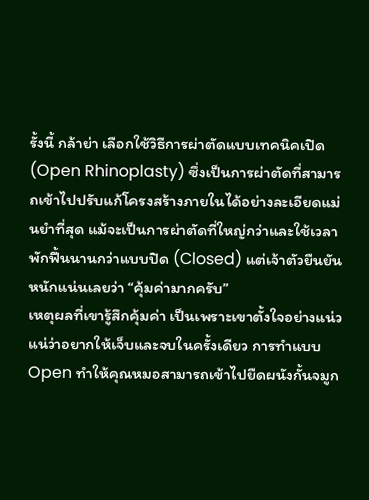รั้งนี้ กล้าย่า เลือกใช้วิธีการผ่าตัดแบบเทคนิคเปิด (Open Rhinoplasty) ซึ่งเป็นการผ่าตัดที่สามารถเข้าไปปรับแก้โครงสร้างภายในได้อย่างละเอียดแม่นยำที่สุด แม้จะเป็นการผ่าตัดที่ใหญ่กว่าและใช้เวลาพักฟื้นนานกว่าแบบปิด (Closed) แต่เจ้าตัวยืนยันหนักแน่นเลยว่า “คุ้มค่ามากครับ”
เหตุผลที่เขารู้สึกคุ้มค่า เป็นเพราะเขาตั้งใจอย่างแน่วแน่ว่าอยากให้เจ็บและจบในครั้งเดียว การทำแบบ Open ทำให้คุณหมอสามารถเข้าไปยืดผนังกั้นจมูก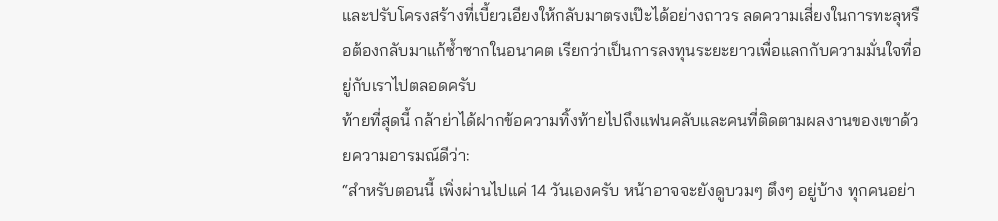และปรับโครงสร้างที่เบี้ยวเอียงให้กลับมาตรงเป๊ะได้อย่างถาวร ลดความเสี่ยงในการทะลุหรือต้องกลับมาแก้ซ้ำซากในอนาคต เรียกว่าเป็นการลงทุนระยะยาวเพื่อแลกกับความมั่นใจที่อยู่กับเราไปตลอดครับ
ท้ายที่สุดนี้ กล้าย่าได้ฝากข้อความทิ้งท้ายไปถึงแฟนคลับและคนที่ติดตามผลงานของเขาด้วยความอารมณ์ดีว่า:
“สำหรับตอนนี้ เพิ่งผ่านไปแค่ 14 วันเองครับ หน้าอาจจะยังดูบวมๆ ตึงๆ อยู่บ้าง ทุกคนอย่า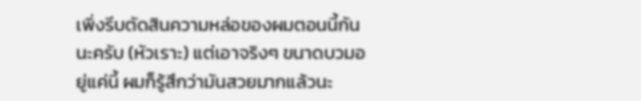เพิ่งรีบตัดสินความหล่อของผมตอนนี้กันนะครับ (หัวเราะ) แต่เอาจริงๆ ขนาดบวมอยู่แค่นี้ ผมก็รู้สึกว่ามันสวยมากแล้วนะ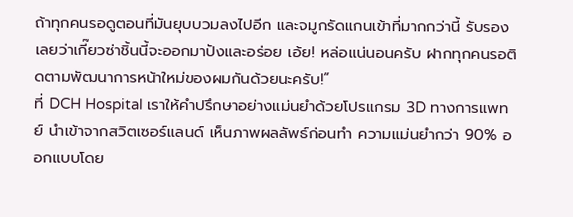ถ้าทุกคนรอดูตอนที่มันยุบบวมลงไปอีก และจมูกรัดแกนเข้าที่มากกว่านี้ รับรองเลยว่าเกี๊ยวซ่าชิ้นนี้จะออกมาปังและอร่อย เอ้ย! หล่อแน่นอนครับ ฝากทุกคนรอติดตามพัฒนาการหน้าใหม่ของผมกันด้วยนะครับ!”
ที่ DCH Hospital เราให้คำปรึกษาอย่างแม่นยำด้วยโปรแกรม 3D ทางการแพทย์ นำเข้าจากสวิตเซอร์แลนด์ เห็นภาพผลลัพธ์ก่อนทำ ความแม่นยำกว่า 90% ออกแบบโดย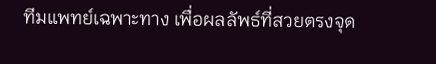ทีมแพทย์เฉพาะทาง เพื่อผลลัพธ์ที่สวยตรงจุด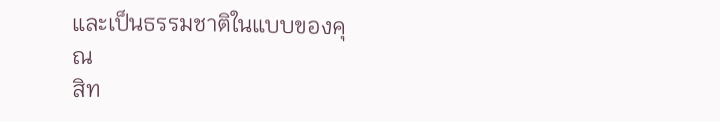และเป็นธรรมชาติในแบบของคุณ
สิท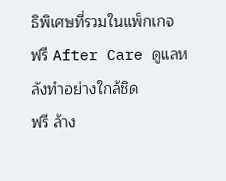ธิพิเศษที่รวมในแพ็กเกจ
ฟรี After Care ดูแลหลังทำอย่างใกล้ชิด
ฟรี ล้าง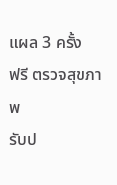แผล 3 ครั้ง
ฟรี ตรวจสุขภาพ
รับป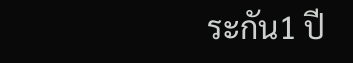ระกัน1 ปี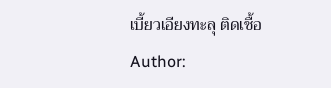เบี้ยวเอียงทะลุ ติดเชื้อ
Author: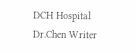DCH Hospital
Dr.Chen Writer